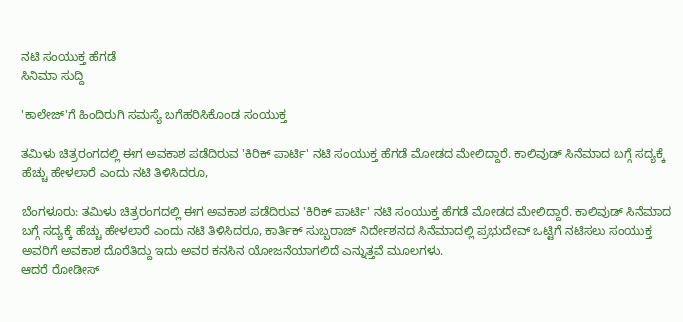ನಟಿ ಸಂಯುಕ್ತ ಹೆಗಡೆ
ಸಿನಿಮಾ ಸುದ್ದಿ

'ಕಾಲೇಜ್'ಗೆ ಹಿಂದಿರುಗಿ ಸಮಸ್ಯೆ ಬಗೆಹರಿಸಿಕೊಂಡ ಸಂಯುಕ್ತ

ತಮಿಳು ಚಿತ್ರರಂಗದಲ್ಲಿ ಈಗ ಅವಕಾಶ ಪಡೆದಿರುವ 'ಕಿರಿಕ್ ಪಾರ್ಟಿ' ನಟಿ ಸಂಯುಕ್ತ ಹೆಗಡೆ ಮೋಡದ ಮೇಲಿದ್ದಾರೆ. ಕಾಲಿವುಡ್ ಸಿನೆಮಾದ ಬಗ್ಗೆ ಸದ್ಯಕ್ಕೆ ಹೆಚ್ಚು ಹೇಳಲಾರೆ ಎಂದು ನಟಿ ತಿಳಿಸಿದರೂ,

ಬೆಂಗಳೂರು: ತಮಿಳು ಚಿತ್ರರಂಗದಲ್ಲಿ ಈಗ ಅವಕಾಶ ಪಡೆದಿರುವ 'ಕಿರಿಕ್ ಪಾರ್ಟಿ' ನಟಿ ಸಂಯುಕ್ತ ಹೆಗಡೆ ಮೋಡದ ಮೇಲಿದ್ದಾರೆ. ಕಾಲಿವುಡ್ ಸಿನೆಮಾದ ಬಗ್ಗೆ ಸದ್ಯಕ್ಕೆ ಹೆಚ್ಚು ಹೇಳಲಾರೆ ಎಂದು ನಟಿ ತಿಳಿಸಿದರೂ, ಕಾರ್ತಿಕ್ ಸುಬ್ಬರಾಜ್ ನಿರ್ದೇಶನದ ಸಿನೆಮಾದಲ್ಲಿ ಪ್ರಭುದೇವ್ ಒಟ್ಟಿಗೆ ನಟಿಸಲು ಸಂಯುಕ್ತ ಅವರಿಗೆ ಅವಕಾಶ ದೊರೆತಿದ್ದು ಇದು ಅವರ ಕನಸಿನ ಯೋಜನೆಯಾಗಲಿದೆ ಎನ್ನುತ್ತವೆ ಮೂಲಗಳು.
ಆದರೆ ರೋಡೀಸ್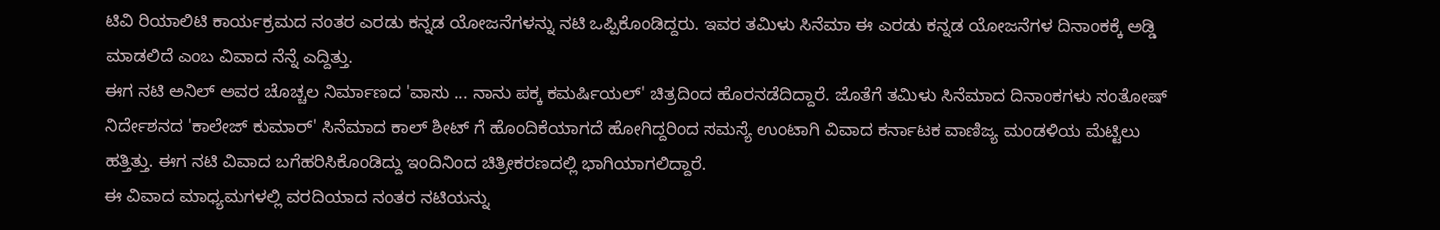ಟಿವಿ ರಿಯಾಲಿಟಿ ಕಾರ್ಯಕ್ರಮದ ನಂತರ ಎರಡು ಕನ್ನಡ ಯೋಜನೆಗಳನ್ನು ನಟಿ ಒಪ್ಪಿಕೊಂಡಿದ್ದರು. ಇವರ ತಮಿಳು ಸಿನೆಮಾ ಈ ಎರಡು ಕನ್ನಡ ಯೋಜನೆಗಳ ದಿನಾಂಕಕ್ಕೆ ಅಡ್ಡಿ ಮಾಡಲಿದೆ ಎಂಬ ವಿವಾದ ನೆನ್ನೆ ಎದ್ದಿತ್ತು.
ಈಗ ನಟಿ ಅನಿಲ್ ಅವರ ಚೊಚ್ಚಲ ನಿರ್ಮಾಣದ 'ವಾಸು ... ನಾನು ಪಕ್ಕ ಕಮರ್ಷಿಯಲ್' ಚಿತ್ರದಿಂದ ಹೊರನಡೆದಿದ್ದಾರೆ. ಜೊತೆಗೆ ತಮಿಳು ಸಿನೆಮಾದ ದಿನಾಂಕಗಳು ಸಂತೋಷ್ ನಿರ್ದೇಶನದ 'ಕಾಲೇಜ್ ಕುಮಾರ್' ಸಿನೆಮಾದ ಕಾಲ್ ಶೀಟ್ ಗೆ ಹೊಂದಿಕೆಯಾಗದೆ ಹೋಗಿದ್ದರಿಂದ ಸಮಸ್ಯೆ ಉಂಟಾಗಿ ವಿವಾದ ಕರ್ನಾಟಕ ವಾಣಿಜ್ಯ ಮಂಡಳಿಯ ಮೆಟ್ಟಿಲು ಹತ್ತಿತ್ತು. ಈಗ ನಟಿ ವಿವಾದ ಬಗೆಹರಿಸಿಕೊಂಡಿದ್ದು ಇಂದಿನಿಂದ ಚಿತ್ರೀಕರಣದಲ್ಲಿ ಭಾಗಿಯಾಗಲಿದ್ದಾರೆ.
ಈ ವಿವಾದ ಮಾಧ್ಯಮಗಳಲ್ಲಿ ವರದಿಯಾದ ನಂತರ ನಟಿಯನ್ನು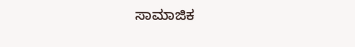ಸಾಮಾಜಿಕ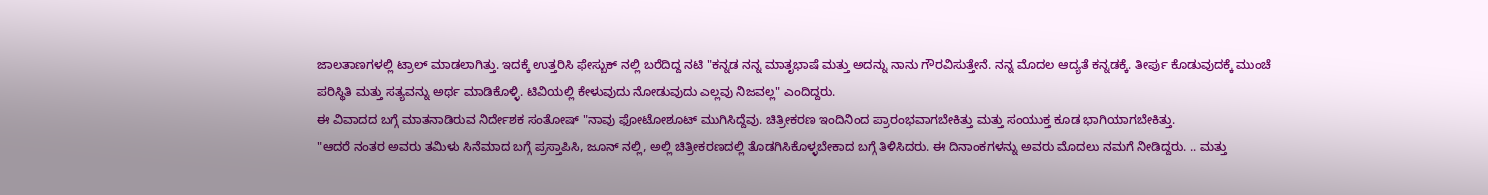ಜಾಲತಾಣಗಳಲ್ಲಿ ಟ್ರಾಲ್ ಮಾಡಲಾಗಿತ್ತು. ಇದಕ್ಕೆ ಉತ್ತರಿಸಿ ಫೇಸ್ಬುಕ್ ನಲ್ಲಿ ಬರೆದಿದ್ದ ನಟಿ "ಕನ್ನಡ ನನ್ನ ಮಾತೃಭಾಷೆ ಮತ್ತು ಅದನ್ನು ನಾನು ಗೌರವಿಸುತ್ತೇನೆ. ನನ್ನ ಮೊದಲ ಆದ್ಯತೆ ಕನ್ನಡಕ್ಕೆ. ತೀರ್ಪು ಕೊಡುವುದಕ್ಕೆ ಮುಂಚೆ ಪರಿಸ್ಥಿತಿ ಮತ್ತು ಸತ್ಯವನ್ನು ಅರ್ಥ ಮಾಡಿಕೊಳ್ಳಿ. ಟಿವಿಯಲ್ಲಿ ಕೇಳುವುದು ನೋಡುವುದು ಎಲ್ಲವು ನಿಜವಲ್ಲ" ಎಂದಿದ್ದರು.
ಈ ವಿವಾದದ ಬಗ್ಗೆ ಮಾತನಾಡಿರುವ ನಿರ್ದೇಶಕ ಸಂತೋಷ್ "ನಾವು ಫೋಟೋಶೂಟ್ ಮುಗಿಸಿದ್ದೆವು. ಚಿತ್ರೀಕರಣ ಇಂದಿನಿಂದ ಪ್ರಾರಂಭವಾಗಬೇಕಿತ್ತು ಮತ್ತು ಸಂಯುಕ್ತ ಕೂಡ ಭಾಗಿಯಾಗಬೇಕಿತ್ತು.
"ಆದರೆ ನಂತರ ಅವರು ತಮಿಳು ಸಿನೆಮಾದ ಬಗ್ಗೆ ಪ್ರಸ್ತಾಪಿಸಿ, ಜೂನ್ ನಲ್ಲಿ, ಅಲ್ಲಿ ಚಿತ್ರೀಕರಣದಲ್ಲಿ ತೊಡಗಿಸಿಕೊಳ್ಳಬೇಕಾದ ಬಗ್ಗೆ ತಿಳಿಸಿದರು. ಈ ದಿನಾಂಕಗಳನ್ನು ಅವರು ಮೊದಲು ನಮಗೆ ನೀಡಿದ್ದರು. .. ಮತ್ತು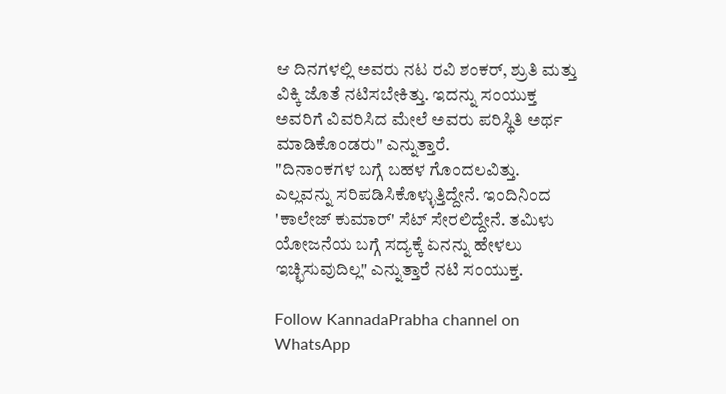ಆ ದಿನಗಳಲ್ಲಿ ಅವರು ನಟ ರವಿ ಶಂಕರ್, ಶ್ರುತಿ ಮತ್ತು ವಿಕ್ಕಿ ಜೊತೆ ನಟಿಸಬೇಕಿತ್ತು. ಇದನ್ನು ಸಂಯುಕ್ತ ಅವರಿಗೆ ವಿವರಿಸಿದ ಮೇಲೆ ಅವರು ಪರಿಸ್ಥಿತಿ ಅರ್ಥ ಮಾಡಿಕೊಂಡರು" ಎನ್ನುತ್ತಾರೆ.
"ದಿನಾಂಕಗಳ ಬಗ್ಗೆ ಬಹಳ ಗೊಂದಲವಿತ್ತು. ಎಲ್ಲವನ್ನು ಸರಿಪಡಿಸಿಕೊಳ್ಳುತ್ತಿದ್ದೇನೆ. ಇಂದಿನಿಂದ 'ಕಾಲೇಜ್ ಕುಮಾರ್' ಸೆಟ್ ಸೇರಲಿದ್ದೇನೆ. ತಮಿಳು ಯೋಜನೆಯ ಬಗ್ಗೆ ಸದ್ಯಕ್ಕೆ ಏನನ್ನು ಹೇಳಲು ಇಚ್ಛಿಸುವುದಿಲ್ಲ" ಎನ್ನುತ್ತಾರೆ ನಟಿ ಸಂಯುಕ್ತ.

Follow KannadaPrabha channel on WhatsApp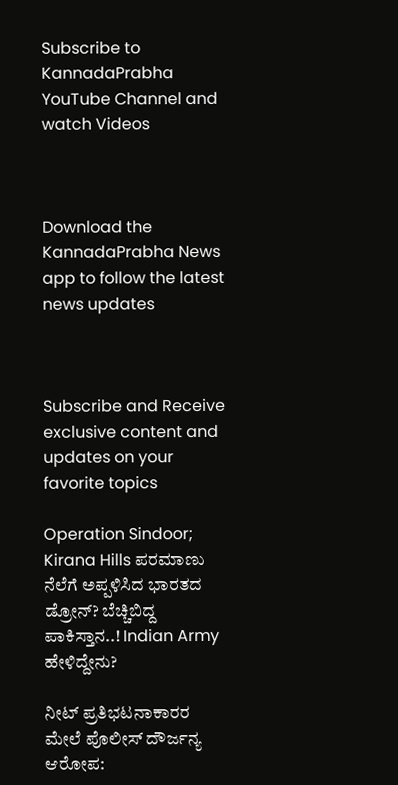Subscribe to KannadaPrabha YouTube Channel and watch Videos



Download the KannadaPrabha News app to follow the latest news updates



Subscribe and Receive exclusive content and updates on your favorite topics

Operation Sindoor; Kirana Hills ಪರಮಾಣು ನೆಲೆಗೆ ಅಪ್ಪಳಿಸಿದ ಭಾರತದ ಡ್ರೋನ್? ಬೆಚ್ಚಿಬಿದ್ದ ಪಾಕಿಸ್ತಾನ..! Indian Army ಹೇಳಿದ್ದೇನು?

ನೀಟ್ ಪ್ರತಿಭಟನಾಕಾರರ ಮೇಲೆ ಪೊಲೀಸ್ ದೌರ್ಜನ್ಯ ಆರೋಪ: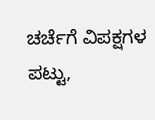ಚರ್ಚೆಗೆ ವಿಪಕ್ಷಗಳ ಪಟ್ಟು,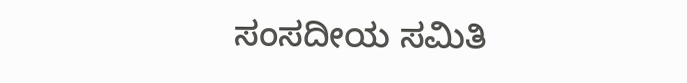ಸಂಸದೀಯ ಸಮಿತಿ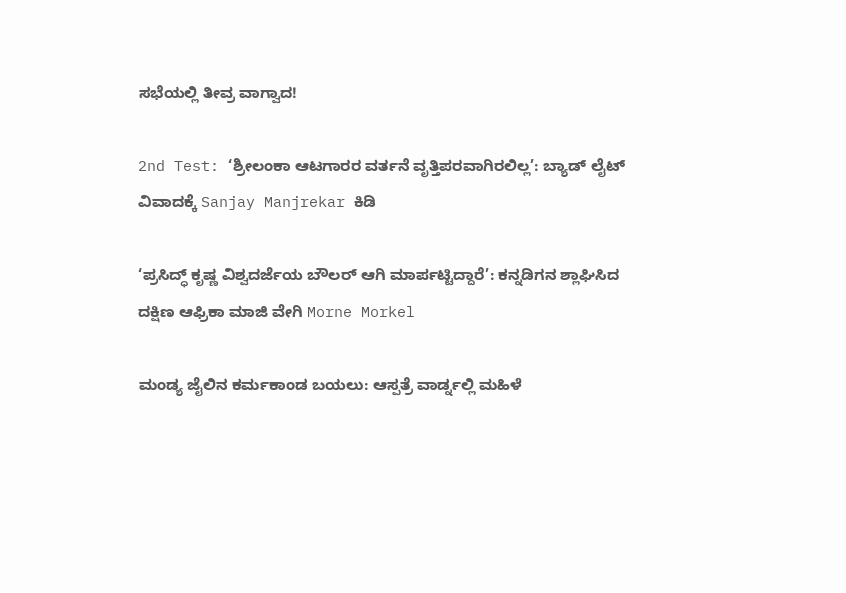ಸಭೆಯಲ್ಲಿ ತೀವ್ರ ವಾಗ್ವಾದ!

2nd Test: ‘ಶ್ರೀಲಂಕಾ ಆಟಗಾರರ ವರ್ತನೆ ವೃತ್ತಿಪರವಾಗಿರಲಿಲ್ಲ’: ಬ್ಯಾಡ್ ಲೈಟ್ ವಿವಾದಕ್ಕೆ Sanjay Manjrekar ಕಿಡಿ

‘ಪ್ರಸಿದ್ಧ್ ಕೃಷ್ಣ ವಿಶ್ವದರ್ಜೆಯ ಬೌಲರ್ ಆಗಿ ಮಾರ್ಪಟ್ಟಿದ್ದಾರೆ’: ಕನ್ನಡಿಗನ ಶ್ಲಾಘಿಸಿದ ದಕ್ಷಿಣ ಆಫ್ರಿಕಾ ಮಾಜಿ ವೇಗಿ Morne Morkel

ಮಂಡ್ಯ ಜೈಲಿನ ಕರ್ಮಕಾಂಡ ಬಯಲು: ಆಸ್ಪತ್ರೆ ವಾರ್ಡ್ನಲ್ಲಿ ಮಹಿಳೆ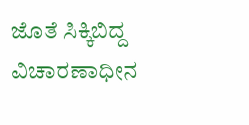ಜೊತೆ ಸಿಕ್ಕಿಬಿದ್ದ ವಿಚಾರಣಾಧೀನ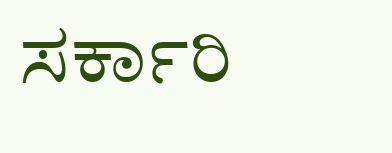ಸರ್ಕಾರಿ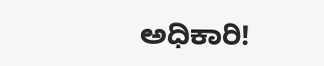ಅಧಿಕಾರಿ!